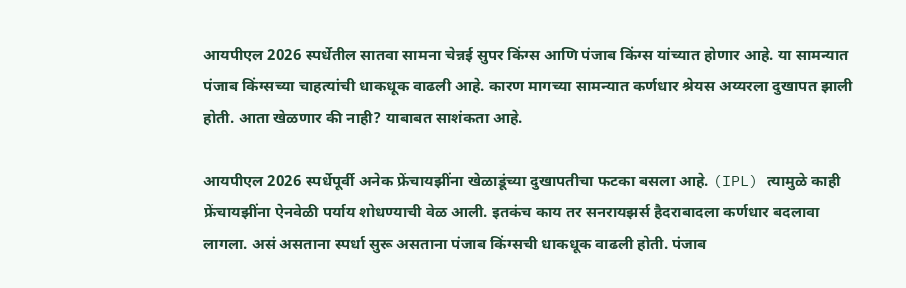आयपीएल 2026 स्पर्धेतील सातवा सामना चेन्नई सुपर किंग्स आणि पंजाब किंग्स यांच्यात होणार आहे. या सामन्यात पंजाब किंग्सच्या चाहत्यांची धाकधूक वाढली आहे. कारण मागच्या सामन्यात कर्णधार श्रेयस अय्यरला दुखापत झाली होती. आता खेळणार की नाही? याबाबत साशंकता आहे.

आयपीएल 2026 स्पर्धेपूर्वी अनेक फ्रेंचायझींना खेळाडूंच्या दुखापतीचा फटका बसला आहे. (IPL) त्यामुळे काही फ्रेंचायझींना ऐनवेळी पर्याय शोधण्याची वेळ आली. इतकंच काय तर सनरायझर्स हैदराबादला कर्णधार बदलावा लागला. असं असताना स्पर्धा सुरू असताना पंजाब किंग्सची धाकधूक वाढली होती. पंजाब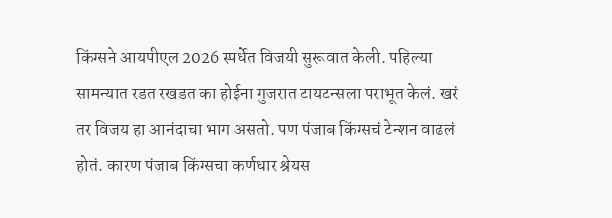किंग्सने आयपीएल 2026 स्पर्धेत विजयी सुरूवात केली. पहिल्या सामन्यात रडत रखडत का होईना गुजरात टायटन्सला पराभूत केलं. खरं तर विजय हा आनंदाचा भाग असतो. पण पंजाब किंग्सचं टेन्शन वाढलं होतं. कारण पंजाब किंग्सचा कर्णधार श्रेयस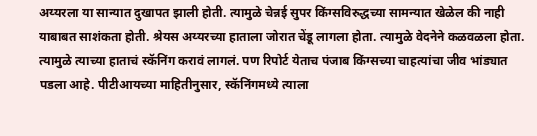अय्यरला या सान्यात दुखापत झाली होती. त्यामुळे चेन्नई सुपर किंग्सविरुद्धच्या सामन्यात खेळेल की नाही याबाबत साशंकता होती. श्रेयस अय्यरच्या हाताला जोरात चेंडू लागला होता. त्यामुळे वेदनेने कळवळला होता. त्यामुळे त्याच्या हाताचं स्कॅनिंग करावं लागलं. पण रिपोर्ट येताच पंजाब किंग्सच्या चाहत्यांचा जीव भांड्यात पडला आहे. पीटीआयच्या माहितीनुसार, स्कॅनिंगमध्ये त्याला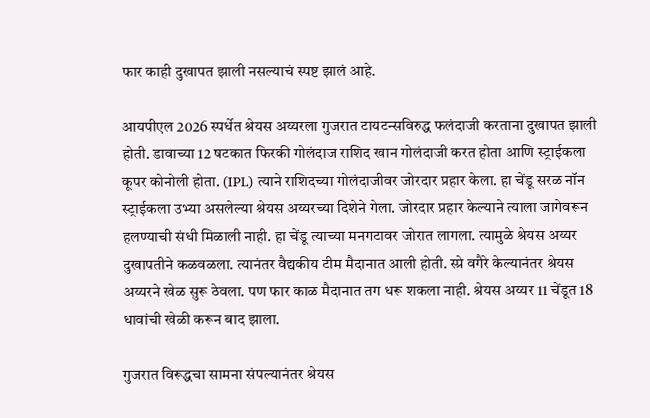फार काही दुखापत झाली नसल्याचं स्पष्ट झालं आहे.

आयपीएल 2026 स्पर्धेत श्रेयस अय्यरला गुजरात टायटन्सविरुद्ध फलंदाजी करताना दुखापत झाली होती. डावाच्या 12 षटकात फिरकी गोलंदाज राशिद खान गोलंदाजी करत होता आणि स्ट्राईकला कूपर कोनोली होता. (IPL) त्याने राशिदच्या गोलंदाजीवर जोरदार प्रहार केला. हा चेंडू सरळ नॉन स्ट्राईकला उभ्या असलेल्या श्रेयस अय्यरच्या दिशेने गेला. जोरदार प्रहार केल्याने त्याला जागेवरून हलण्याची संधी मिळाली नाही. हा चेंडू त्याच्या मनगटावर जोरात लागला. त्यामुळे श्रेयस अय्यर दुखापतीने कळवळला. त्यानंतर वैद्यकीय टीम मैदानात आली होती. स्प्रे वगैरे केल्यानंतर श्रेयस अय्यरने खेळ सुरू ठेवला. पण फार काळ मैदानात तग धरू शकला नाही. श्रेयस अय्यर 11 चेंडूत 18 धावांची खेळी करून बाद झाला.

गुजरात विरूद्धचा सामना संपल्यानंतर श्रेयस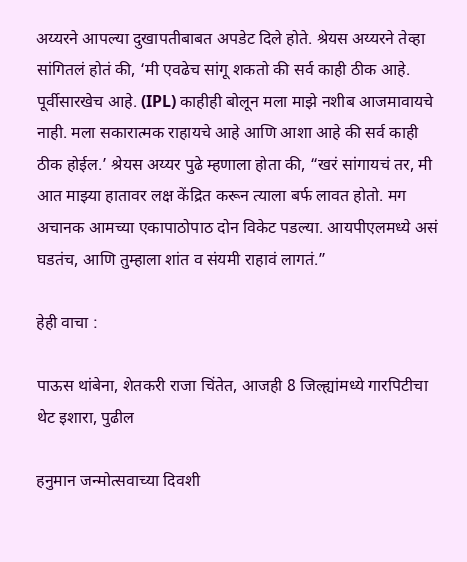अय्यरने आपल्या दुखापतीबाबत अपडेट दिले होते. श्रेयस अय्यरने तेव्हा सांगितलं होतं की, ‘मी एवढेच सांगू शकतो की सर्व काही ठीक आहे. पूर्वीसारखेच आहे. (IPL) काहीही बोलून मला माझे नशीब आजमावायचे नाही. मला सकारात्मक राहायचे आहे आणि आशा आहे की सर्व काही ठीक होईल.’ श्रेयस अय्यर पुढे म्हणाला होता की, “खरं सांगायचं तर, मी आत माझ्या हातावर लक्ष केंद्रित करून त्याला बर्फ लावत होतो. मग अचानक आमच्या एकापाठोपाठ दोन विकेट पडल्या. आयपीएलमध्ये असं घडतंच, आणि तुम्हाला शांत व संयमी राहावं लागतं.”

हेही वाचा :

पाऊस थांबेना, शेतकरी राजा चिंतेत, आजही 8 जिल्ह्यांमध्ये गारपिटीचा थेट इशारा, पुढील

हनुमान जन्मोत्सवाच्या दिवशी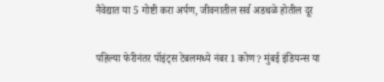नैवेद्यात या 5 गोष्टी करा अर्पण, जीवनातील सर्व अडथळे होतील दूर

पहिल्या फेरीनंतर पॉइंट्स टेबलमध्ये नंबर 1 कोण? मुंबई इंडियन्स या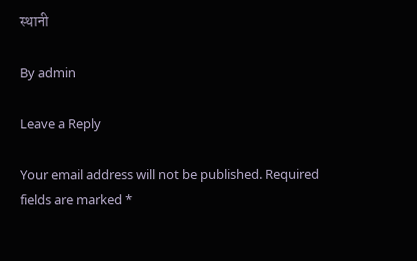स्थानी

By admin

Leave a Reply

Your email address will not be published. Required fields are marked *